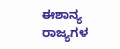ಈಶಾನ್ಯ ರಾಜ್ಯಗಳ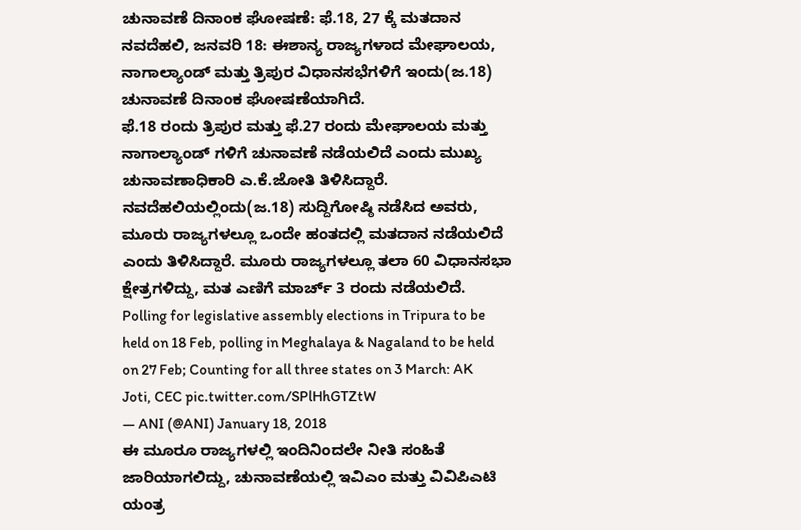ಚುನಾವಣೆ ದಿನಾಂಕ ಘೋಷಣೆ: ಫೆ.18, 27 ಕ್ಕೆ ಮತದಾನ
ನವದೆಹಲಿ, ಜನವರಿ 18: ಈಶಾನ್ಯ ರಾಜ್ಯಗಳಾದ ಮೇಘಾಲಯ, ನಾಗಾಲ್ಯಾಂಡ್ ಮತ್ತು ತ್ರಿಪುರ ವಿಧಾನಸಭೆಗಳಿಗೆ ಇಂದು(ಜ.18) ಚುನಾವಣೆ ದಿನಾಂಕ ಘೋಷಣೆಯಾಗಿದೆ.
ಫೆ.18 ರಂದು ತ್ರಿಪುರ ಮತ್ತು ಫೆ.27 ರಂದು ಮೇಘಾಲಯ ಮತ್ತು ನಾಗಾಲ್ಯಾಂಡ್ ಗಳಿಗೆ ಚುನಾವಣೆ ನಡೆಯಲಿದೆ ಎಂದು ಮುಖ್ಯ ಚುನಾವಣಾಧಿಕಾರಿ ಎ.ಕೆ.ಜೋತಿ ತಿಳಿಸಿದ್ದಾರೆ.
ನವದೆಹಲಿಯಲ್ಲಿಂದು(ಜ.18) ಸುದ್ದಿಗೋಷ್ಠಿ ನಡೆಸಿದ ಅವರು, ಮೂರು ರಾಜ್ಯಗಳಲ್ಲೂ ಒಂದೇ ಹಂತದಲ್ಲಿ ಮತದಾನ ನಡೆಯಲಿದೆ ಎಂದು ತಿಳಿಸಿದ್ದಾರೆ. ಮೂರು ರಾಜ್ಯಗಳಲ್ಲೂ ತಲಾ 60 ವಿಧಾನಸಭಾ ಕ್ಷೇತ್ರಗಳಿದ್ದು, ಮತ ಎಣಿಗೆ ಮಾರ್ಚ್ 3 ರಂದು ನಡೆಯಲಿದೆ.
Polling for legislative assembly elections in Tripura to be held on 18 Feb, polling in Meghalaya & Nagaland to be held on 27 Feb; Counting for all three states on 3 March: AK Joti, CEC pic.twitter.com/SPlHhGTZtW
— ANI (@ANI) January 18, 2018
ಈ ಮೂರೂ ರಾಜ್ಯಗಳಲ್ಲಿ ಇಂದಿನಿಂದಲೇ ನೀತಿ ಸಂಹಿತೆ ಜಾರಿಯಾಗಲಿದ್ದು, ಚುನಾವಣೆಯಲ್ಲಿ ಇವಿಎಂ ಮತ್ತು ವಿವಿಪಿಎಟಿ ಯಂತ್ರ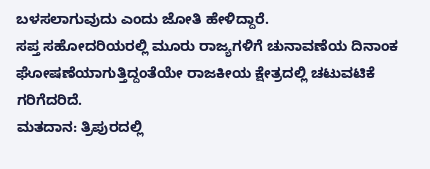ಬಳಸಲಾಗುವುದು ಎಂದು ಜೋತಿ ಹೇಳಿದ್ದಾರೆ.
ಸಪ್ತ ಸಹೋದರಿಯರಲ್ಲಿ ಮೂರು ರಾಜ್ಯಗಳಿಗೆ ಚುನಾವಣೆಯ ದಿನಾಂಕ ಘೋಷಣೆಯಾಗುತ್ತಿದ್ದಂತೆಯೇ ರಾಜಕೀಯ ಕ್ಷೇತ್ರದಲ್ಲಿ ಚಟುವಟಿಕೆ ಗರಿಗೆದರಿದೆ.
ಮತದಾನ: ತ್ರಿಪುರದಲ್ಲಿ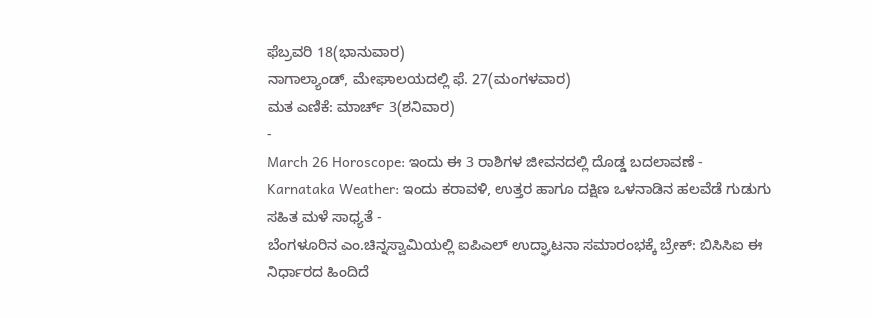ಫೆಬ್ರವರಿ 18(ಭಾನುವಾರ)
ನಾಗಾಲ್ಯಾಂಡ್, ಮೇಘಾಲಯದಲ್ಲಿ ಫೆ. 27(ಮಂಗಳವಾರ)
ಮತ ಎಣಿಕೆ: ಮಾರ್ಚ್ 3(ಶನಿವಾರ)
-
March 26 Horoscope: ಇಂದು ಈ 3 ರಾಶಿಗಳ ಜೀವನದಲ್ಲಿ ದೊಡ್ಡ ಬದಲಾವಣೆ -
Karnataka Weather: ಇಂದು ಕರಾವಳಿ, ಉತ್ತರ ಹಾಗೂ ದಕ್ಷಿಣ ಒಳನಾಡಿನ ಹಲವೆಡೆ ಗುಡುಗು ಸಹಿತ ಮಳೆ ಸಾಧ್ಯತೆ -
ಬೆಂಗಳೂರಿನ ಎಂ.ಚಿನ್ನಸ್ವಾಮಿಯಲ್ಲಿ ಐಪಿಎಲ್ ಉದ್ಘಾಟನಾ ಸಮಾರಂಭಕ್ಕೆ ಬ್ರೇಕ್: ಬಿಸಿಸಿಐ ಈ ನಿರ್ಧಾರದ ಹಿಂದಿದೆ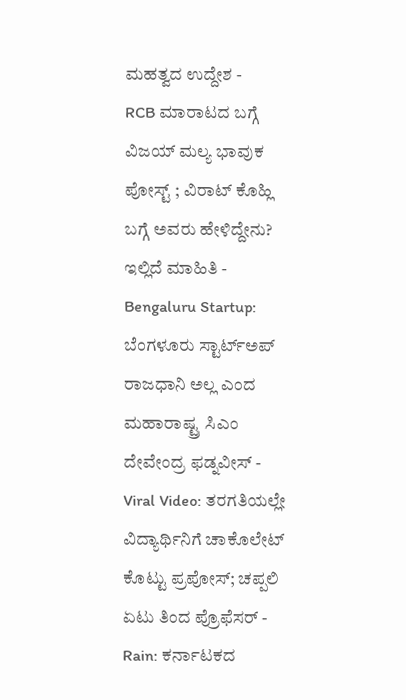ಮಹತ್ವದ ಉದ್ದೇಶ -
RCB ಮಾರಾಟದ ಬಗ್ಗೆ ವಿಜಯ್ ಮಲ್ಯ ಭಾವುಕ ಪೋಸ್ಟ್ ; ವಿರಾಟ್ ಕೊಹ್ಲಿ ಬಗ್ಗೆ ಅವರು ಹೇಳಿದ್ದೇನು? ಇಲ್ಲಿದೆ ಮಾಹಿತಿ -
Bengaluru Startup: ಬೆಂಗಳೂರು ಸ್ಟಾರ್ಟ್ಅಪ್ ರಾಜಧಾನಿ ಅಲ್ಲ ಎಂದ ಮಹಾರಾಷ್ಟ್ರ ಸಿಎಂ ದೇವೇಂದ್ರ ಫಡ್ನವೀಸ್ -
Viral Video: ತರಗತಿಯಲ್ಲೇ ವಿದ್ಯಾರ್ಥಿನಿಗೆ ಚಾಕೊಲೇಟ್ ಕೊಟ್ಟು ಪ್ರಪೋಸ್; ಚಪ್ಪಲಿ ಏಟು ತಿಂದ ಪ್ರೊಫೆಸರ್ -
Rain: ಕರ್ನಾಟಕದ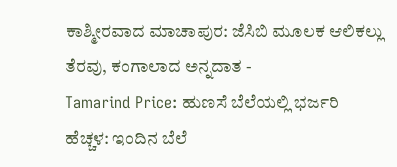ಕಾಶ್ಮೀರವಾದ ಮಾಚಾಪುರ: ಜೆಸಿಬಿ ಮೂಲಕ ಆಲಿಕಲ್ಲು ತೆರವು, ಕಂಗಾಲಾದ ಅನ್ನದಾತ -
Tamarind Price: ಹುಣಸೆ ಬೆಲೆಯಲ್ಲಿ ಭರ್ಜರಿ ಹೆಚ್ಚಳ: ಇಂದಿನ ಬೆಲೆ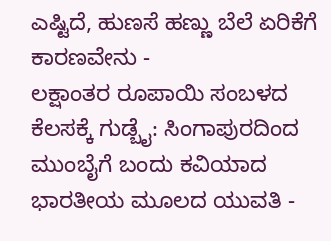ಎಷ್ಟಿದೆ, ಹುಣಸೆ ಹಣ್ಣು ಬೆಲೆ ಏರಿಕೆಗೆ ಕಾರಣವೇನು -
ಲಕ್ಷಾಂತರ ರೂಪಾಯಿ ಸಂಬಳದ ಕೆಲಸಕ್ಕೆ ಗುಡ್ಬೈ: ಸಿಂಗಾಪುರದಿಂದ ಮುಂಬೈಗೆ ಬಂದು ಕವಿಯಾದ ಭಾರತೀಯ ಮೂಲದ ಯುವತಿ -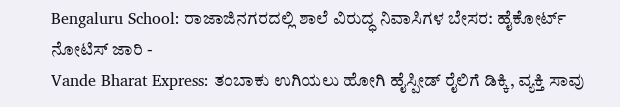Bengaluru School: ರಾಜಾಜಿನಗರದಲ್ಲಿ ಶಾಲೆ ವಿರುದ್ಧ ನಿವಾಸಿಗಳ ಬೇಸರ: ಹೈಕೋರ್ಟ್ ನೋಟಿಸ್ ಜಾರಿ -
Vande Bharat Express: ತಂಬಾಕು ಉಗಿಯಲು ಹೋಗಿ ಹೈಸ್ಪೀಡ್ ರೈಲಿಗೆ ಡಿಕ್ಕಿ, ವ್ಯಕ್ತಿ ಸಾವು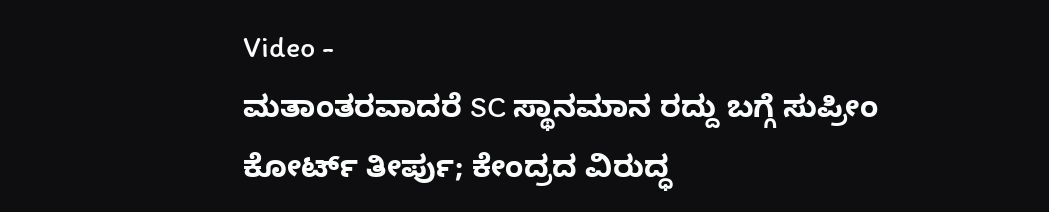Video -
ಮತಾಂತರವಾದರೆ SC ಸ್ಥಾನಮಾನ ರದ್ದು ಬಗ್ಗೆ ಸುಪ್ರೀಂ ಕೋರ್ಟ್ ತೀರ್ಪು; ಕೇಂದ್ರದ ವಿರುದ್ಧ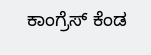ಕಾಂಗ್ರೆಸ್ ಕೆಂಡ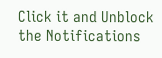Click it and Unblock the Notifications